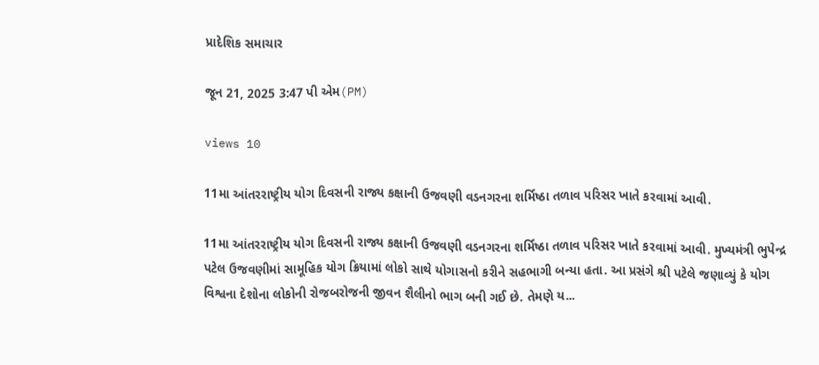પ્રાદેશિક સમાચાર

જૂન 21, 2025 3:47 પી એમ(PM)

views 10

11મા આંતરરાષ્ટ્રીય યોગ દિવસની રાજ્ય કક્ષાની ઉજવણી વડનગરના શર્મિષ્ઠા તળાવ પરિસર ખાતે કરવામાં આવી.

11મા આંતરરાષ્ટ્રીય યોગ દિવસની રાજ્ય કક્ષાની ઉજવણી વડનગરના શર્મિષ્ઠા તળાવ પરિસર ખાતે કરવામાં આવી. મુખ્યમંત્રી ભુપેન્દ્ર પટેલ ઉજવણીમાં સામૂહિક યોગ ક્રિયામાં લોકો સાથે યોગાસનો કરીને સહભાગી બન્યા હતા. આ પ્રસંગે શ્રી પટેલે જણાવ્યું કે યોગ વિશ્વના દેશોના લોકોની રોજબરોજની જીવન શૈલીનો ભાગ બની ગઈ છે. તેમણે ય...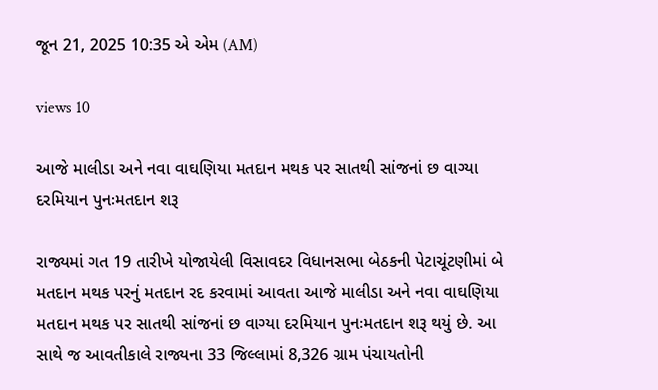જૂન 21, 2025 10:35 એ એમ (AM)

views 10

આજે માલીડા અને નવા વાઘણિયા મતદાન મથક પર સાતથી સાંજનાં છ વાગ્યા દરમિયાન પુનઃમતદાન શરૂ

રાજ્યમાં ગત 19 તારીખે યોજાયેલી વિસાવદર વિધાનસભા બેઠકની પેટાચૂંટણીમાં બે મતદાન મથક પરનું મતદાન રદ કરવામાં આવતા આજે માલીડા અને નવા વાઘણિયા મતદાન મથક પર સાતથી સાંજનાં છ વાગ્યા દરમિયાન પુનઃમતદાન શરૂ થયું છે. આ સાથે જ આવતીકાલે રાજ્યના 33 જિલ્લામાં 8,326 ગ્રામ પંચાયતોની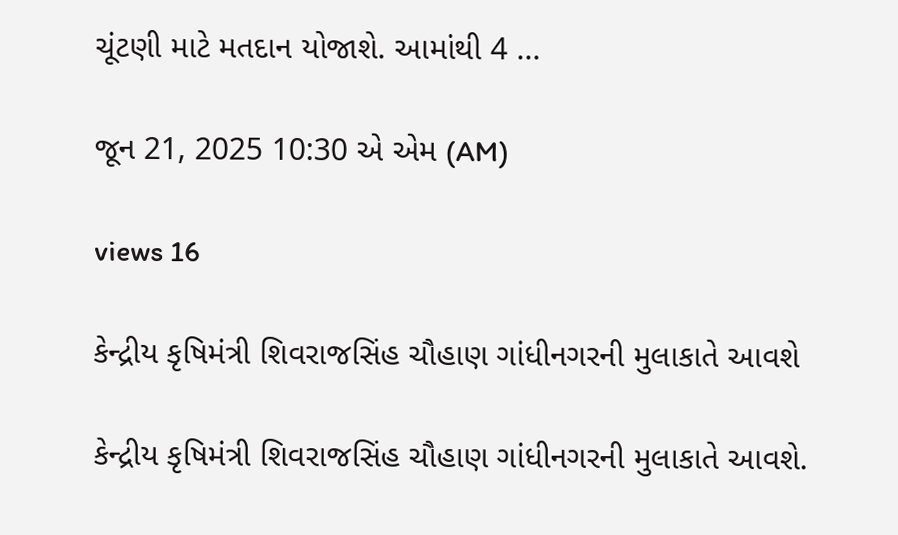ચૂંટણી માટે મતદાન યોજાશે. આમાંથી 4 ...

જૂન 21, 2025 10:30 એ એમ (AM)

views 16

કેન્દ્રીય કૃષિમંત્રી શિવરાજસિંહ ચૌહાણ ગાંધીનગરની મુલાકાતે આવશે

કેન્દ્રીય કૃષિમંત્રી શિવરાજસિંહ ચૌહાણ ગાંધીનગરની મુલાકાતે આવશે.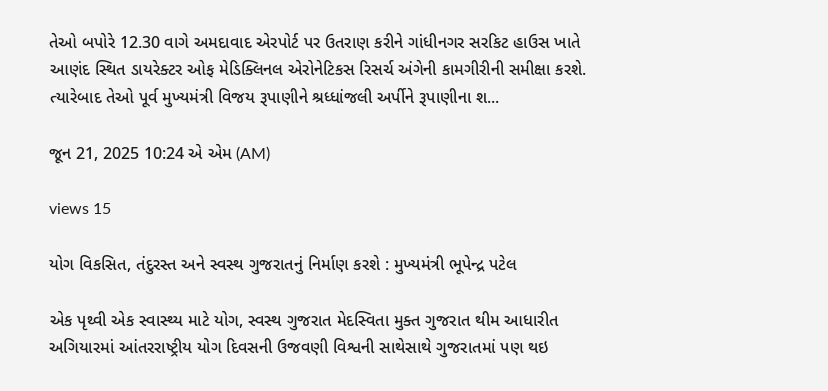તેઓ બપોરે 12.30 વાગે અમદાવાદ એરપોર્ટ પર ઉતરાણ કરીને ગાંધીનગર સરકિટ હાઉસ ખાતે આણંદ સ્થિત ડાયરેક્ટર ઓફ મેડિક્લિનલ એરોનેટિકસ રિસર્ચ અંગેની કામગીરીની સમીક્ષા કરશે. ત્યારેબાદ તેઓ પૂર્વ મુખ્યમંત્રી વિજય રૂપાણીને શ્રધ્ધાંજલી અર્પીને રૂપાણીના શ...

જૂન 21, 2025 10:24 એ એમ (AM)

views 15

યોગ વિકસિત, તંદુરસ્ત અને સ્વસ્થ ગુજરાતનું નિર્માણ કરશે : મુખ્યમંત્રી ભૂપેન્દ્ર પટેલ

એક પૃથ્વી એક સ્વાસ્થ્ય માટે યોગ, સ્વસ્થ ગુજરાત મેદસ્વિતા મુક્ત ગુજરાત થીમ આધારીત અગિયારમાં આંતરરાષ્ટ્રીય યોગ દિવસની ઉજવણી વિશ્વની સાથેસાથે ગુજરાતમાં પણ થઇ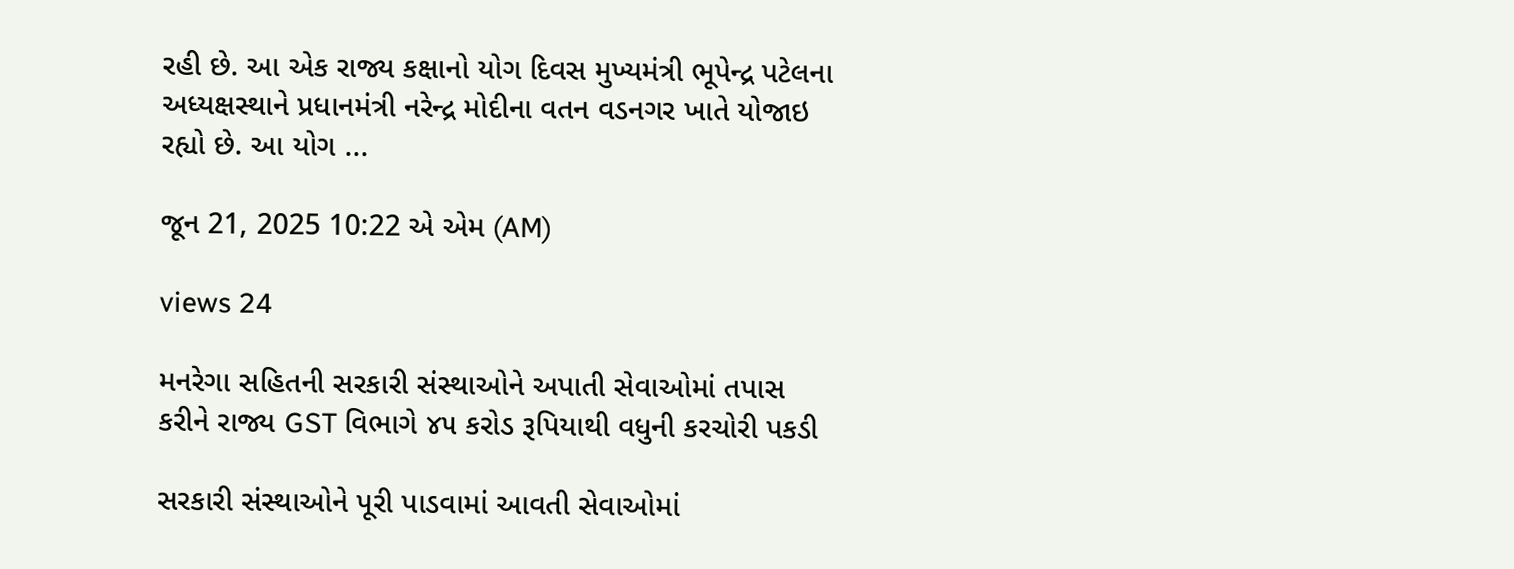રહી છે. આ એક રાજ્ય કક્ષાનો યોગ દિવસ મુખ્યમંત્રી ભૂપેન્દ્ર પટેલના અધ્યક્ષસ્થાને પ્રધાનમંત્રી નરેન્દ્ર મોદીના વતન વડનગર ખાતે યોજાઇ રહ્યો છે. આ યોગ ...

જૂન 21, 2025 10:22 એ એમ (AM)

views 24

મનરેગા સહિતની સરકારી સંસ્થાઓને અપાતી સેવાઓમાં તપાસ કરીને રાજ્ય GST વિભાગે ૪૫ કરોડ રૂપિયાથી વધુની કરચોરી પકડી

સરકારી સંસ્થાઓને પૂરી પાડવામાં આવતી સેવાઓમાં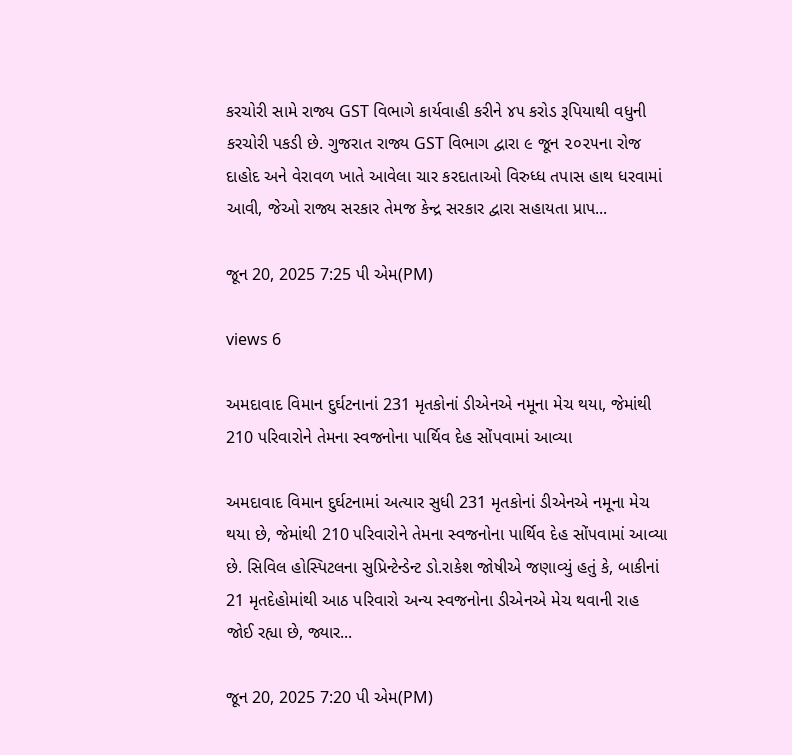કરચોરી સામે રાજ્ય GST વિભાગે કાર્યવાહી કરીને ૪૫ કરોડ રૂપિયાથી વધુની કરચોરી પકડી છે. ગુજરાત રાજ્ય GST વિભાગ દ્વારા ૯ જૂન ૨૦૨૫ના રોજ દાહોદ અને વેરાવળ ખાતે આવેલા ચાર કરદાતાઓ વિરુધ્ધ તપાસ હાથ ધરવામાં આવી, જેઓ રાજ્ય સરકાર તેમજ કેન્દ્ર સરકાર દ્વારા સહાયતા પ્રાપ...

જૂન 20, 2025 7:25 પી એમ(PM)

views 6

અમદાવાદ વિમાન દુર્ઘટનાનાં 231 મૃતકોનાં ડીએનએ નમૂના મેચ થયા, જેમાંથી 210 પરિવારોને તેમના સ્વજનોના પાર્થિવ દેહ સોંપવામાં આવ્યા

અમદાવાદ વિમાન દુર્ઘટનામાં અત્યાર સુધી 231 મૃતકોનાં ડીએનએ નમૂના મેચ થયા છે, જેમાંથી 210 પરિવારોને તેમના સ્વજનોના પાર્થિવ દેહ સોંપવામાં આવ્યા છે. સિવિલ હોસ્પિટલના સુપ્રિન્ટેન્ડેન્ટ ડો.રાકેશ જોષીએ જણાવ્યું હતું કે, બાકીનાં 21 મૃતદેહોમાંથી આઠ પરિવારો અન્ય સ્વજનોના ડીએનએ મેચ થવાની રાહ જોઈ રહ્યા છે, જ્યાર...

જૂન 20, 2025 7:20 પી એમ(PM)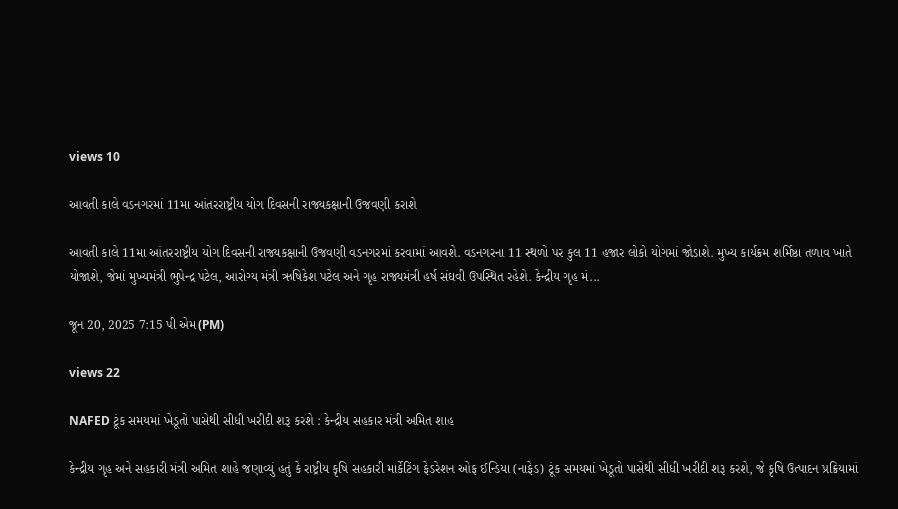views 10

આવતી કાલે વડનગરમાં 11મા આંતરરાષ્ટ્રીય યોગ દિવસની રાજ્યકક્ષાની ઉજવણી કરાશે

આવતી કાલે 11મા આંતરરાષ્ટ્રીય યોગ દિવસની રાજ્યકક્ષાની ઉજવણી વડનગરમાં કરવામાં આવશે. વડનગરના 11 સ્થળો પર કુલ 11 હજાર લોકો યોગમાં જોડાશે. મુખ્ય કાર્યક્રમ શર્મિષ્ઠા તળાવ ખાતે યોજાશે, જેમાં મુખ્યમંત્રી ભુપેન્દ્ર પટેલ, આરોગ્ય મંત્રી ઋષિકેશ પટેલ અને ગૃહ રાજ્યમંત્રી હર્ષ સંઘવી ઉપસ્થિત રહેશે. કેન્દ્રીય ગૃહ મં...

જૂન 20, 2025 7:15 પી એમ(PM)

views 22

NAFED ટૂંક સમયમાં ખેડૂતો પાસેથી સીધી ખરીદી શરૂ કરશે : કેન્દ્રીય સહકાર મંત્રી અમિત શાહ

કેન્દ્રીય ગૃહ અને સહકારી મંત્રી અમિત શાહે જણાવ્યું હતું કે રાષ્ટ્રીય કૃષિ સહકારી માર્કેટિંગ ફેડરેશન ઓફ ઈન્ડિયા (નાફેડ) ટૂંક સમયમાં ખેડૂતો પાસેથી સીધી ખરીદી શરૂ કરશે, જે કૃષિ ઉત્પાદન પ્રક્રિયામાં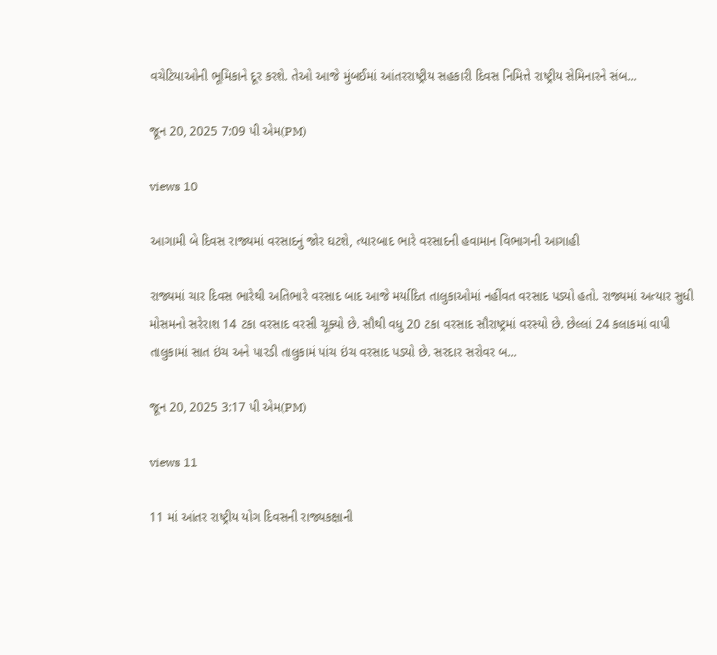વચેટિયાઓની ભૂમિકાને દૂર કરશે. તેઓ આજે મુંબઈમાં આંતરરાષ્ટ્રીય સહકારી દિવસ નિમિત્તે રાષ્ટ્રીય સેમિનારને સંબ...

જૂન 20, 2025 7:09 પી એમ(PM)

views 10

આગામી બે દિવસ રાજ્યમાં વરસાદનું જોર ઘટશે, ત્યારબાદ ભારે વરસાદની હવામાન વિભાગની આગાહી

રાજ્યમાં ચાર દિવસ ભારેથી અતિભારે વરસાદ બાદ આજે મર્યાદિત તાલુકાઓમાં નહીંવત વરસાદ પડ્યો હતો. રાજ્યમાં અત્યાર સુધી મોસમનો સરેરાશ 14 ટકા વરસાદ વરસી ચૂક્યો છે. સૌથી વધુ 20 ટકા વરસાદ સૌરાષ્ટ્રમાં વરસ્યો છે. છેલ્લાં 24 કલાકમાં વાપી તાલુકામાં સાત ઇંચ અને પારડી તાલુકામં પાંચ ઇંચ વરસાદ પડ્યો છે. સરદાર સરોવર બ...

જૂન 20, 2025 3:17 પી એમ(PM)

views 11

11 માં આંતર રાષ્ટ્રીય યોગ દિવસની રાજ્યકક્ષાની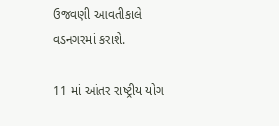ઉજવણી આવતીકાલે વડનગરમાં કરાશે.

11 માં આંતર રાષ્ટ્રીય યોગ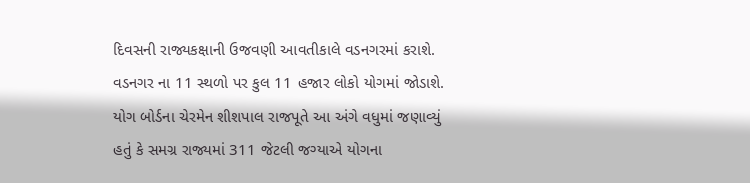દિવસની રાજ્યકક્ષાની ઉજવણી આવતીકાલે વડનગરમાં કરાશે. વડનગર ના 11 સ્થળો પર કુલ 11 હજાર લોકો યોગમાં જોડાશે. યોગ બોર્ડના ચેરમેન શીશપાલ રાજપૂતે આ અંગે વધુમાં જણાવ્યું હતું કે સમગ્ર રાજ્યમાં 311 જેટલી જગ્યાએ યોગના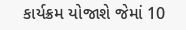કાર્યક્રમ યોજાશે જેમાં 10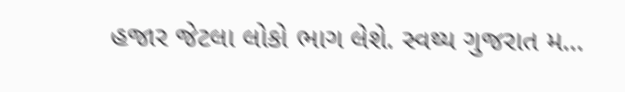હજાર જેટલા લોકો ભાગ લેશે. સ્વથ્ય ગુજરાત મ...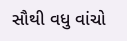સૌથી વધુ વાંચો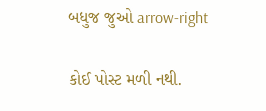બધુજ જુઓ arrow-right

કોઈ પોસ્ટ મળી નથી.